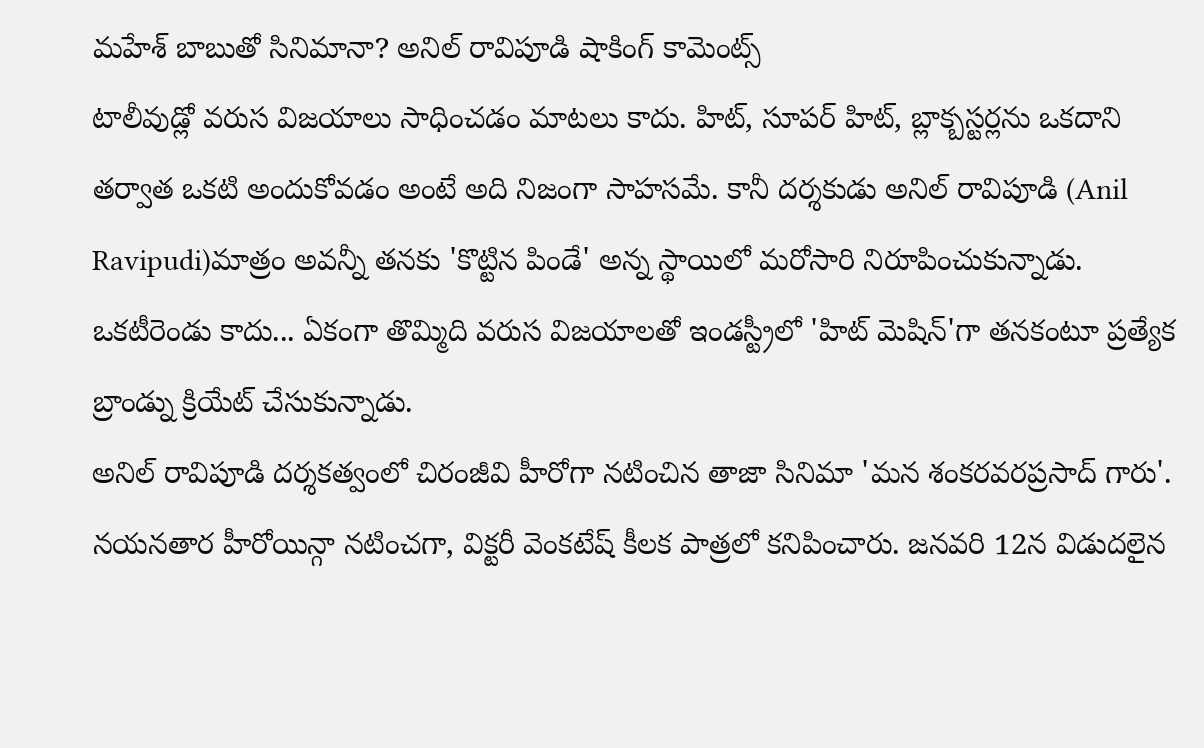మహేశ్ బాబుతో సినిమానా? అనిల్ రావిపూడి షాకింగ్ కామెంట్స్
టాలీవుడ్లో వరుస విజయాలు సాధించడం మాటలు కాదు. హిట్, సూపర్ హిట్, బ్లాక్బస్టర్లను ఒకదాని తర్వాత ఒకటి అందుకోవడం అంటే అది నిజంగా సాహసమే. కానీ దర్శకుడు అనిల్ రావిపూడి (Anil Ravipudi)మాత్రం అవన్నీ తనకు 'కొట్టిన పిండే' అన్న స్థాయిలో మరోసారి నిరూపించుకున్నాడు. ఒకటీరెండు కాదు... ఏకంగా తొమ్మిది వరుస విజయాలతో ఇండస్ట్రీలో 'హిట్ మెషిన్'గా తనకంటూ ప్రత్యేక బ్రాండ్ను క్రియేట్ చేసుకున్నాడు.
అనిల్ రావిపూడి దర్శకత్వంలో చిరంజీవి హీరోగా నటించిన తాజా సినిమా 'మన శంకరవరప్రసాద్ గారు'. నయనతార హీరోయిన్గా నటించగా, విక్టరీ వెంకటేష్ కీలక పాత్రలో కనిపించారు. జనవరి 12న విడుదలైన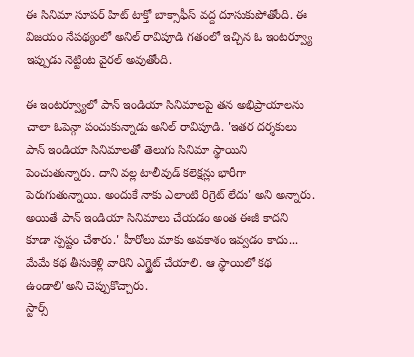ఈ సినిమా సూపర్ హిట్ టాక్తో బాక్సాఫీస్ వద్ద దూసుకుపోతోంది. ఈ విజయం నేపథ్యంలో అనిల్ రావిపూడి గతంలో ఇచ్చిన ఓ ఇంటర్వ్యూ ఇప్పుడు నెట్టింట వైరల్ అవుతోంది.

ఈ ఇంటర్వ్యూలో పాన్ ఇండియా సినిమాలపై తన అభిప్రాయాలను చాలా ఓపెన్గా పంచుకున్నాడు అనిల్ రావిపూడి. 'ఇతర దర్శకులు పాన్ ఇండియా సినిమాలతో తెలుగు సినిమా స్థాయిని పెంచుతున్నారు. దాని వల్ల టాలీవుడ్ కలెక్షన్లు భారీగా పెరుగుతున్నాయి. అందుకే నాకు ఎలాంటి రిగ్రెట్ లేదు' అని అన్నారు. అయితే పాన్ ఇండియా సినిమాలు చేయడం అంత ఈజీ కాదని కూడా స్పష్టం చేశారు.' హీరోలు మాకు అవకాశం ఇవ్వడం కాదు... మేమే కథ తీసుకెళ్లి వారిని ఎగ్జైట్ చేయాలి. ఆ స్థాయిలో కథ ఉండాలి'అని చెప్పుకొచ్చారు.
స్టార్స్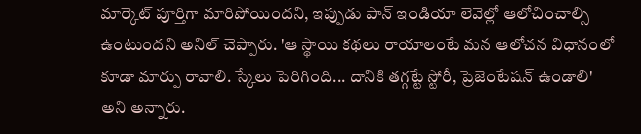మార్కెట్ పూర్తిగా మారిపోయిందని, ఇప్పుడు పాన్ ఇండియా లెవెల్లో ఆలోచించాల్సి ఉంటుందని అనిల్ చెప్పారు. 'ఆ స్థాయి కథలు రాయాలంటే మన ఆలోచన విధానంలో కూడా మార్పు రావాలి. స్కేలు పెరిగింది... దానికి తగ్గట్టే స్టోరీ, ప్రెజెంటేషన్ ఉండాలి' అని అన్నారు.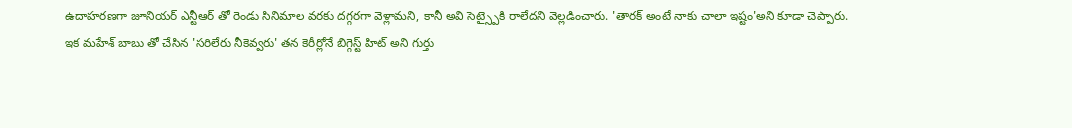ఉదాహరణగా జూనియర్ ఎన్టీఆర్ తో రెండు సినిమాల వరకు దగ్గరగా వెళ్లామని, కానీ అవి సెట్స్పైకి రాలేదని వెల్లడించారు. 'తారక్ అంటే నాకు చాలా ఇష్టం'అని కూడా చెప్పారు.
ఇక మహేశ్ బాబు తో చేసిన 'సరిలేరు నీకెవ్వరు' తన కెరీర్లోనే బిగ్గెస్ట్ హిట్ అని గుర్తు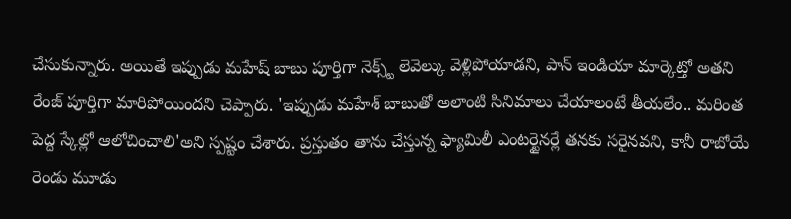చేసుకున్నారు. అయితే ఇప్పుడు మహేష్ బాబు పూర్తిగా నెక్స్ట్ లెవెల్కు వెళ్లిపోయాడని, పాన్ ఇండియా మార్కెట్తో అతని రేంజ్ పూర్తిగా మారిపోయిందని చెప్పారు. 'ఇప్పుడు మహేశ్ బాబుతో అలాంటి సినిమాలు చేయాలంటే తీయలేం.. మరింత పెద్ద స్కేల్లో ఆలోచించాలి'అని స్పష్టం చేశారు. ప్రస్తుతం తాను చేస్తున్న ఫ్యామిలీ ఎంటర్టైనర్లే తనకు సరైనవని, కానీ రాబోయే రెండు మూడు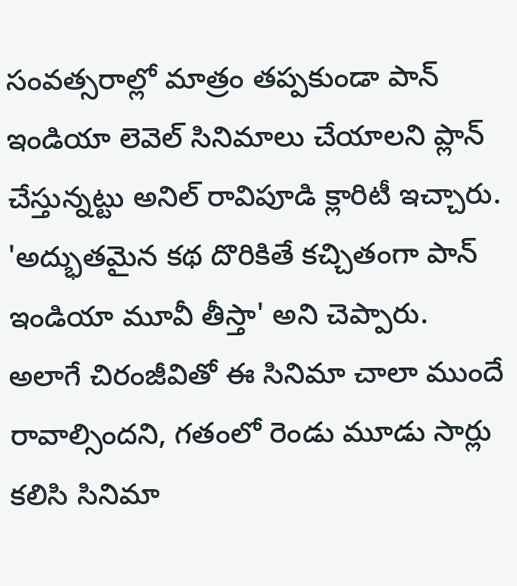సంవత్సరాల్లో మాత్రం తప్పకుండా పాన్ ఇండియా లెవెల్ సినిమాలు చేయాలని ప్లాన్ చేస్తున్నట్టు అనిల్ రావిపూడి క్లారిటీ ఇచ్చారు. 'అద్భుతమైన కథ దొరికితే కచ్చితంగా పాన్ ఇండియా మూవీ తీస్తా' అని చెప్పారు.
అలాగే చిరంజీవితో ఈ సినిమా చాలా ముందే రావాల్సిందని, గతంలో రెండు మూడు సార్లు కలిసి సినిమా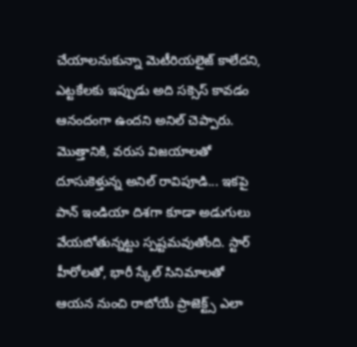చేయాలనుకున్నా మెటీరియలైజ్ కాలేదని, ఎట్టకేలకు ఇప్పుడు అది సక్సెస్ కావడం ఆనందంగా ఉందని అనిల్ చెప్పారు. మొత్తానికి, వరుస విజయాలతో దూసుకెళ్తున్న అనిల్ రావిపూడి... ఇకపై పాన్ ఇండియా దిశగా కూడా అడుగులు వేయబోతున్నట్టు స్పష్టమవుతోంది. స్టార్ హీరోలతో, భారీ స్కేల్ సినిమాలతో ఆయన నుంచి రాబోయే ప్రాజెక్ట్స్ ఎలా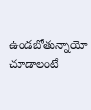ఉండబోతున్నాయో చూడాలంటే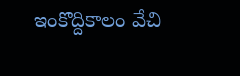ఇంకొద్దికాలం వేచి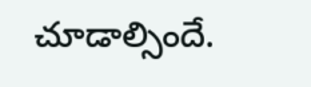చూడాల్సిందే.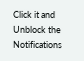Click it and Unblock the Notifications